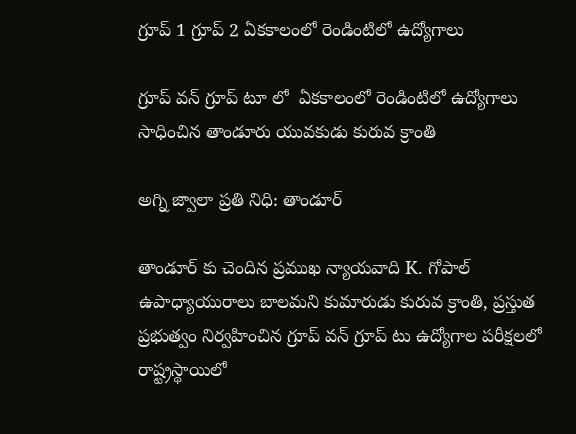గ్రూప్ 1 గ్రూప్ 2 ఏకకాలంలో రెండింటిలో ఉద్యోగాలు

గ్రూప్ వన్ గ్రూప్ టూ లో  ఏకకాలంలో రెండింటిలో ఉద్యోగాలు సాధించిన తాండూరు యువకుడు కురువ క్రాంతి

అగ్ని జ్వాలా ప్రతి నిధి: తాండూర్

తాండూర్ కు చెందిన ప్రముఖ న్యాయవాది K. గోపాల్ ఉపాధ్యాయురాలు బాలమని కుమారుడు కురువ క్రాంతి, ప్రస్తుత ప్రభుత్వం నిర్వహించిన గ్రూప్ వన్ గ్రూప్ టు ఉద్యోగాల పరీక్షలలో రాష్ట్రస్థాయిలో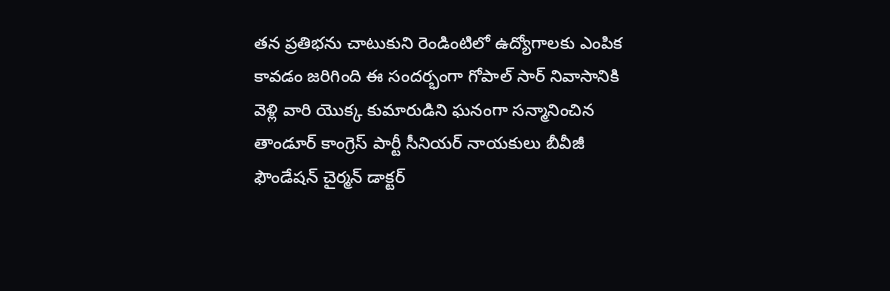తన ప్రతిభను చాటుకుని రెండింటిలో ఉద్యోగాలకు ఎంపిక కావడం జరిగింది ఈ సందర్భంగా గోపాల్ సార్ నివాసానికి వెళ్లి వారి యొక్క కుమారుడిని ఘనంగా సన్మానించిన తాండూర్ కాంగ్రెస్ పార్టీ సీనియర్ నాయకులు బీవీజీ ఫౌండేషన్ చైర్మన్ డాక్టర్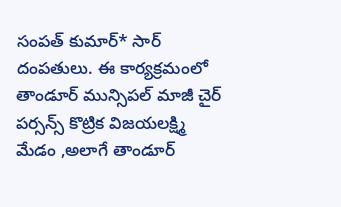సంపత్ కుమార్* సార్ దంపతులు. ఈ కార్యక్రమంలో తాండూర్ మున్సిపల్ మాజీ చైర్ పర్సన్స్ కొట్రిక విజయలక్ష్మి మేడం ,అలాగే తాండూర్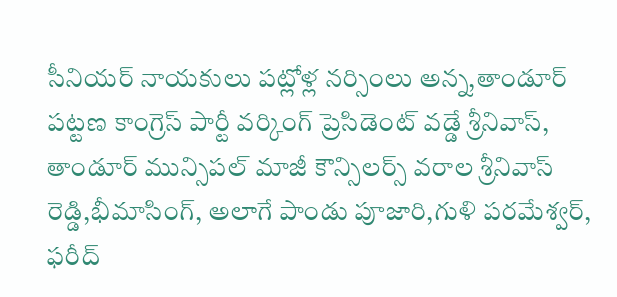సీనియర్ నాయకులు పట్లోళ్ల నర్సింలు అన్న,తాండూర్ పట్టణ కాంగ్రెస్ పార్టీ వర్కింగ్ ప్రెసిడెంట్ వడ్డే శ్రీనివాస్, తాండూర్ మున్సిపల్ మాజీ కౌన్సిలర్స్ వరాల శ్రీనివాస్ రెడ్డి,భీమాసింగ్, అలాగే పాండు పూజారి,గుళి పరమేశ్వర్, ఫరీద్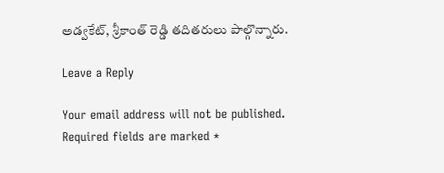అడ్వకేట్, శ్రీకాంత్ రెడ్డి తదితరులు పాల్గొన్నారు.

Leave a Reply

Your email address will not be published. Required fields are marked *